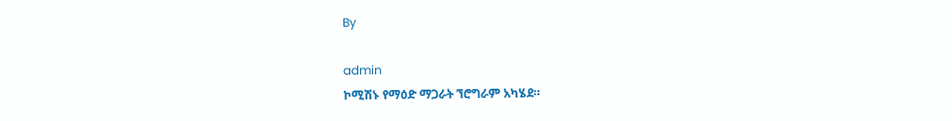By

admin
ኮሚሽኑ የማዕድ ማጋራት ኘሮግራም አካሄደ።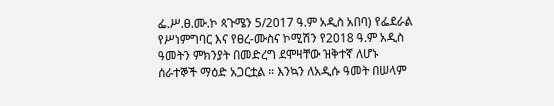ፌ.ሥ.ፀ.ሙ.ኮ ጳጉሜን 5/2017 ዓ.ም አዲስ አበባ) የፌደራል የሥነምግባር እና የፀረ-ሙስና ኮሚሽን የ2018 ዓ.ም አዲስ ዓመትን ምክንያት በመድረግ ደሞዛቸው ዝቅተኛ ለሆኑ ሰራተኞች ማዕድ አጋርቷል ። እንኳን ለአዲሱ ዓመት በሠላም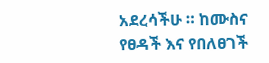አደረሳችሁ ። ከሙስና የፀዳች እና የበለፀገች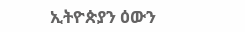ኢትዮጵያን ዕውን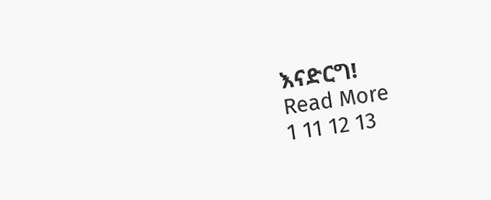እናድርግ!
Read More
1 11 12 13